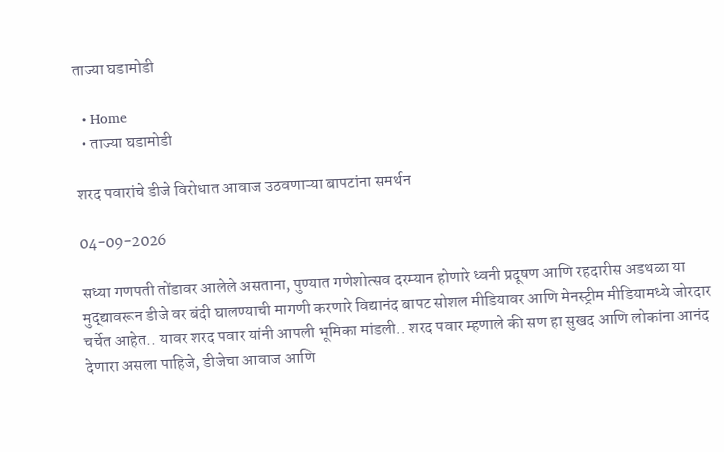ताज्या घडामोडी

  • Home
  • ताज्या घडामोडी

शरद पवारांचे डीजे विरोधात आवाज उठवणाऱ्या बापटांना समर्थन

04-09-2026

सध्या गणपती तोंडावर आलेले असताना, पुण्यात गणेशोत्सव दरम्यान होणारे ध्वनी प्रदूषण आणि रहदारीस अडथळा या मुद्द्यावरून डीजे वर बंदी घालण्याची मागणी करणारे विद्यानंद बापट सोशल मीडियावर आणि मेनस्ट्रीम मीडियामध्ये जोरदार चर्चेत आहेत.. यावर शरद पवार यांनी आपली भूमिका मांडली.. शरद पवार म्हणाले की सण हा सुखद आणि लोकांना आनंद देणारा असला पाहिजे, डीजेचा आवाज आणि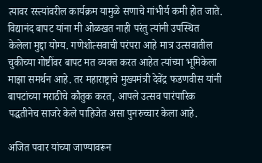त्यावर रस्त्यांवरील कार्यक्रम यामुळे सणाचे गांभीर्य कमी होत जाते. विद्यानंद बापट यांना मी ओळखत नाही परंतु त्यांनी उपस्थित केलेला मुद्दा योग्य. गणेशोत्सवाची परंपरा आहे मात्र उत्सवातील चुकीच्या गोष्टींवर बापट मत व्यक्त करत आहेत त्यांच्या भूमिकेला माझा समर्थन आहे. तर महाराष्ट्राचे मुख्यमंत्री देवेंद्र फडणवीस यांनी बापटांच्या मराठीचे कौतुक करत, आपले उत्सव पारंपारिक पद्धतीनेच साजरे केले पाहिजेत असा पुनरुच्चार केला आहे.

अजित पवार यांच्या जाण्यावरून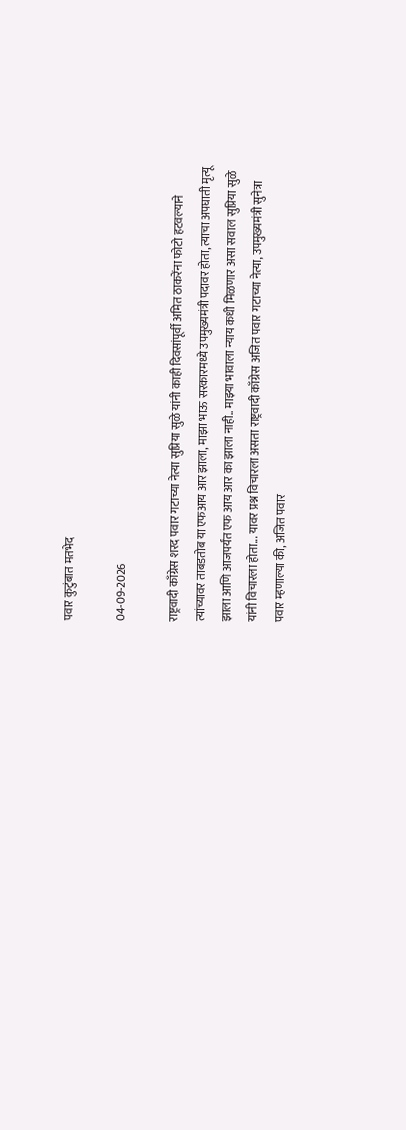पवार कुटुंबात मतभेद

04-09-2026

राष्ट्रवादी काँग्रेस शरद पवार गटाच्या नेत्या सुप्रिया सुळे यांनी काही दिवसांपूर्वी अमित ठाकरेंना फोटो हटवल्याने त्यांच्यावर ताबडतोब या एफआय आर झाला, माझा भाऊ सरकारमध्ये उपमुख्यमंत्री पदावर होता, त्याचा अपघाती मृत्यू झाला आणि आजपर्यंत एफ आय आर का झाला नाही.. माझ्या भावाला न्याय कधी मिळणार असा सवाल सुप्रिया सुळे यांनी विचारला होता... यावर प्रश्न विचारला असता राष्ट्रवादी काँग्रेस अजित पवार गटाच्या नेत्या, उपमुख्यमंत्री सुनेत्रा पवार म्हणाल्या की, अजित पवार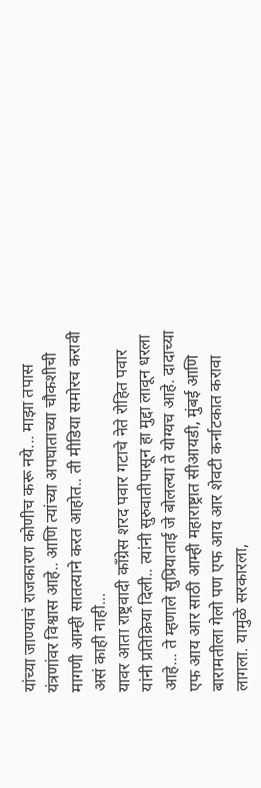यांच्या जाण्याचं राजकारण कोणीच करू नये... माझा तपास यंत्रणांवर विश्वास आहे.. आणि त्यांच्या अपघाताच्या चौकशीची मागणी आम्ही सातत्याने करत आहोत.. ती मीडिया समोरच करावी असं काही नाही...
यावर आता राष्ट्रवादी काँग्रेस शरद पवार गटाचे नेते रोहित पवार यांनी प्रतिक्रिया दिली.. त्यांनी सुरुवातीपासून हा मुद्दा लावून धरला आहे... ते म्हणाले सुप्रियाताई जे बोलल्या ते योग्यच आहे. दादाच्या एफ आय आर साठी आम्ही महाराष्ट्रात सीआयडी, मुंबई आणि बारामतीला गेलो पण एफ आय आर शेवटी कर्नाटकात करावा लागला. यामुळे सरकारला,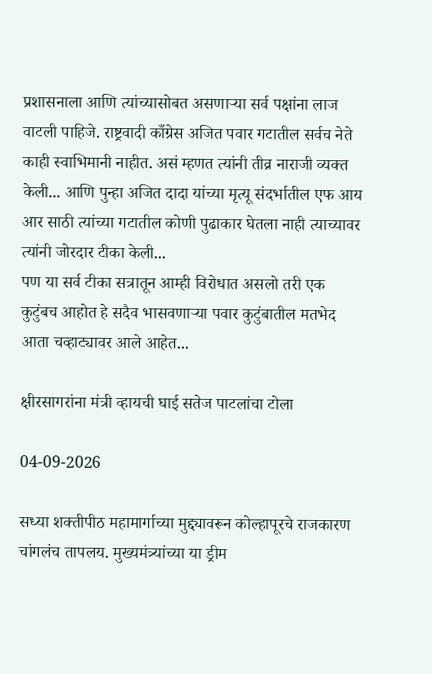प्रशासनाला आणि त्यांच्यासोबत असणाऱ्या सर्व पक्षांना लाज वाटली पाहिजे. राष्ट्रवादी काँग्रेस अजित पवार गटातील सर्वच नेते काही स्वाभिमानी नाहीत. असं म्हणत त्यांनी तीव्र नाराजी व्यक्त केली... आणि पुन्हा अजित दादा यांच्या मृत्यू संदर्भातील एफ आय आर साठी त्यांच्या गटातील कोणी पुढाकार घेतला नाही त्याच्यावर त्यांनी जोरदार टीका केली...
पण या सर्व टीका सत्रातून आम्ही विरोधात असलो तरी एक कुटुंबच आहोत हे सदैव भासवणाऱ्या पवार कुटुंबातील मतभेद आता चव्हाट्यावर आले आहेत...

क्षीरसागरांना मंत्री व्हायची घाई सतेज पाटलांचा टोला

04-09-2026

सध्या शक्तीपीठ महामार्गाच्या मुद्द्यावरून कोल्हापूरचे राजकारण चांगलंच तापलय. मुख्यमंत्र्यांच्या या ड्रीम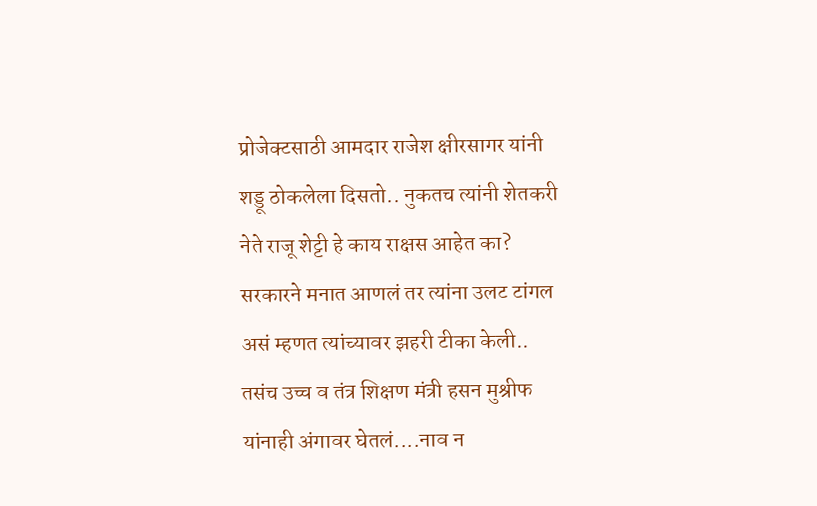प्रोजेक्टसाठी आमदार राजेश क्षीरसागर यांनी शड्डू ठोकलेला दिसतो.. नुकतच त्यांनी शेतकरी नेते राजू शेट्टी हे काय राक्षस आहेत का? सरकारने मनात आणलं तर त्यांना उलट टांगल‌ असं म्हणत त्यांच्यावर झहरी टीका केली.. तसंच उच्च व तंत्र शिक्षण मंत्री हसन मुश्रीफ यांनाही अंगावर घेतलं....नाव न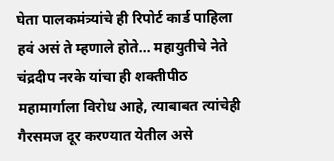घेता पालकमंत्र्यांचे ही रिपोर्ट कार्ड पाहिला हवं असं ते म्हणाले होते... महायुतीचे नेते चंद्रदीप नरके यांचा ही शक्तीपीठ महामार्गाला विरोध आहे, त्याबाबत त्यांचेही गैरसमज दूर करण्यात येतील असे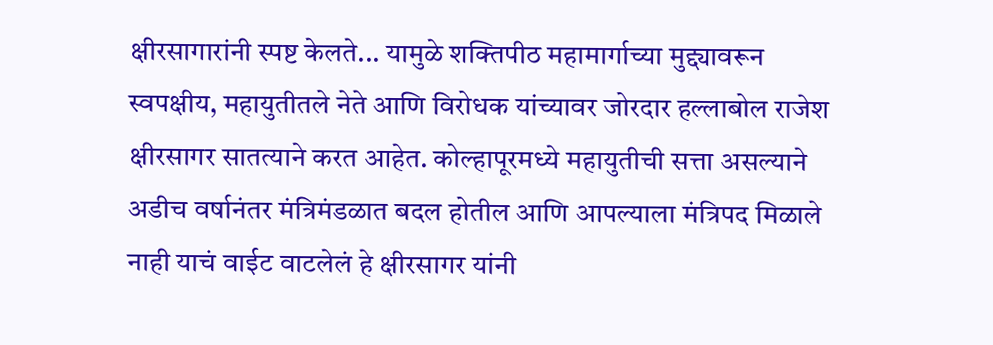क्षीरसागारांनी स्पष्ट केलते... यामुळे शक्तिपीठ महामार्गाच्या मुद्द्यावरून स्वपक्षीय, महायुतीतले नेते आणि विरोधक यांच्यावर जोरदार हल्लाबोल राजेश क्षीरसागर सातत्याने करत आहेत. कोल्हापूरमध्ये महायुतीची सत्ता असल्याने अडीच वर्षानंतर मंत्रिमंडळात बदल होतील आणि आपल्याला मंत्रिपद मिळाले नाही याचं वाईट वाटलेलं हे क्षीरसागर यांनी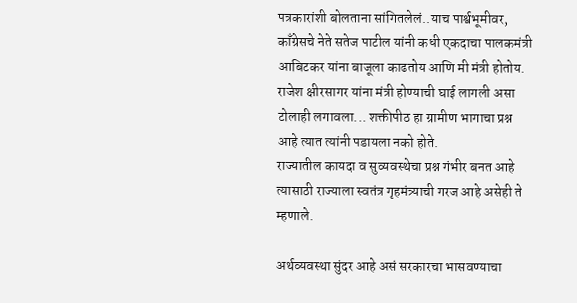पत्रकारांशी बोलताना सांगितलेलं..याच पार्श्वभूमीवर, काँग्रेसचे नेते सतेज पाटील यांनी कधी एकदाचा पालकमंत्री आबिटकर यांना बाजूला काढतोय आणि मी मंत्री होतोय. राजेश क्षीरसागर यांना मंत्री होण्याची घाई लागली असा टोलाही लगावला... शक्तीपीठ हा ग्रामीण भागाचा प्रश्न आहे त्यात त्यांनी पडायला नको होते.
राज्यातील कायदा व सुव्यवस्थेचा प्रश्न गंभीर बनत आहे त्यासाठी राज्याला स्वतंत्र गृहमंत्र्याची गरज आहे असेही ते म्हणाले.

अर्थव्यवस्था सुंदर आहे असं सरकारचा भासवण्याचा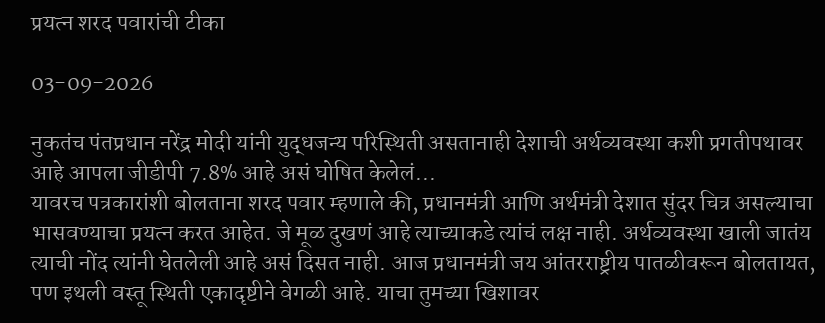प्रयत्न शरद पवारांची टीका

03-09-2026

नुकतंच पंतप्रधान नरेंद्र मोदी यांनी युद्धजन्य परिस्थिती असतानाही देशाची अर्थव्यवस्था कशी प्रगतीपथावर आहे आपला जीडीपी 7.8% आहे असं घोषित केलेलं...
यावरच पत्रकारांशी बोलताना शरद पवार म्हणाले की, प्रधानमंत्री आणि अर्थमंत्री देशात सुंदर चित्र असल्याचा भासवण्याचा प्रयत्न करत आहेत. जे मूळ दुखणं आहे त्याच्याकडे त्यांचं लक्ष नाही. अर्थव्यवस्था खाली जातंय त्याची नोंद त्यांनी घेतलेली आहे असं दिसत नाही. आज प्रधानमंत्री जय आंतरराष्ट्रीय पातळीवरून बोलतायत, पण इथली वस्तू स्थिती एकादृष्टीने वेगळी आहे. याचा तुमच्या खिशावर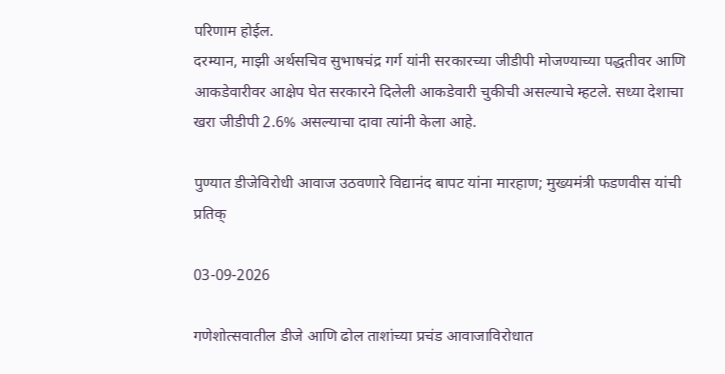परिणाम होईल.
दरम्यान, माझी अर्थसचिव सुभाषचंद्र गर्ग यांनी सरकारच्या जीडीपी मोजण्याच्या पद्धतीवर आणि आकडेवारीवर आक्षेप घेत सरकारने दिलेली आकडेवारी चुकीची असल्याचे म्हटले. सध्या देशाचा खरा जीडीपी 2.6% असल्याचा दावा त्यांनी केला आहे.

पुण्यात डीजेविरोधी आवाज उठवणारे विद्यानंद बापट यांना मारहाण; मुख्यमंत्री फडणवीस यांची प्रतिक्

03-09-2026

गणेशोत्सवातील डीजे आणि ढोल ताशांच्या प्रचंड आवाजाविरोधात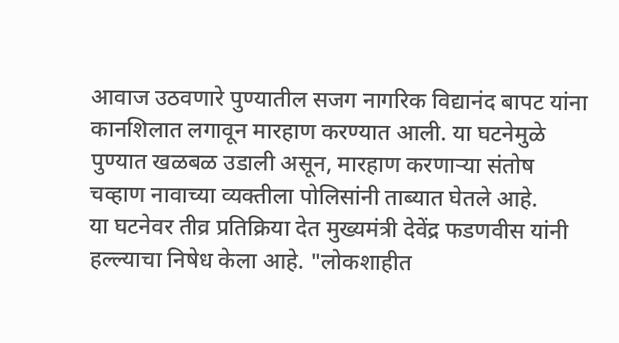आवाज उठवणारे पुण्यातील सजग नागरिक विद्यानंद बापट यांना कानशिलात लगावून मारहाण करण्यात आली. या घटनेमुळे पुण्यात खळबळ उडाली असून, मारहाण करणाऱ्या संतोष चव्हाण नावाच्या व्यक्तीला पोलिसांनी ताब्यात घेतले आहे.
या घटनेवर तीव्र प्रतिक्रिया देत मुख्यमंत्री देवेंद्र फडणवीस यांनी हल्ल्याचा निषेध केला आहे. "लोकशाहीत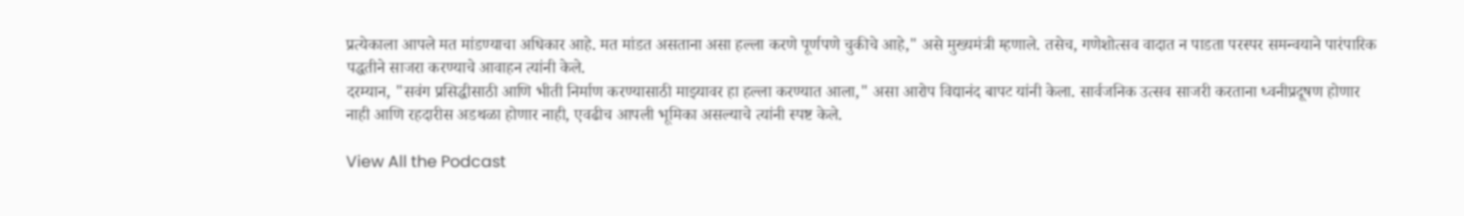प्रत्येकाला आपले मत मांडण्याचा अधिकार आहे. मत मांडत असताना असा हल्ला करणे पूर्णपणे चुकीचे आहे," असे मुख्यमंत्री म्हणाले. तसेच, गणेशोत्सव वादात न पाडता परस्पर समन्वयाने पारंपारिक पद्धतीने साजरा करण्याचे आवाहन त्यांनी केले.
दरम्यान, "सवंग प्रसिद्धीसाठी आणि भीती निर्माण करण्यासाठी माझ्यावर हा हल्ला करण्यात आला," असा आरोप विद्यानंद बापट यांनी केला. सार्वजनिक उत्सव साजरी करताना ध्वनीप्रदूषण होणार नाही आणि रहदारीस अडथळा होणार नाही, एवढीच आपली भूमिका असल्याचे त्यांनी स्पष्ट केले.

View All the Podcast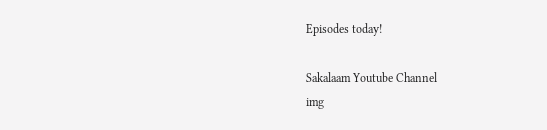Episodes today!

Sakalaam Youtube Channel
img